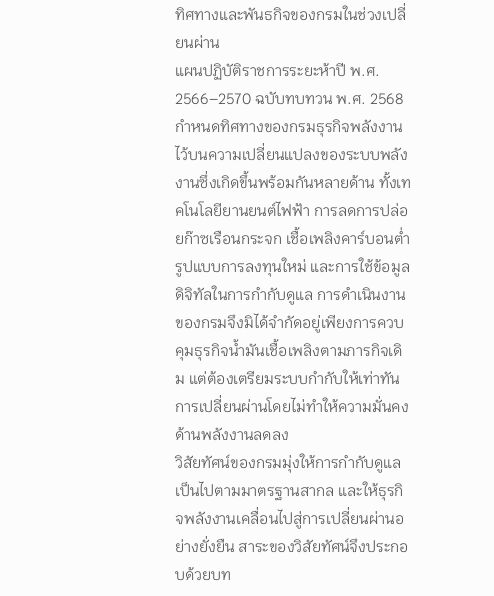ทิศทางและพันธกิจของกรมในช่วงเปลี่ยนผ่าน
แผนปฏิบัติราชการระยะห้าปี พ.ศ. 2566–2570 ฉบับทบทวน พ.ศ. 2568 กำหนดทิศทางของกรมธุรกิจพลังงานไว้บนความเปลี่ยนแปลงของระบบพลังงานซึ่งเกิดขึ้นพร้อมกันหลายด้าน ทั้งเทคโนโลยียานยนต์ไฟฟ้า การลดการปล่อยก๊าซเรือนกระจก เชื้อเพลิงคาร์บอนต่ำ รูปแบบการลงทุนใหม่ และการใช้ข้อมูลดิจิทัลในการกำกับดูแล การดำเนินงานของกรมจึงมิได้จำกัดอยู่เพียงการควบคุมธุรกิจน้ำมันเชื้อเพลิงตามภารกิจเดิม แต่ต้องเตรียมระบบกำกับให้เท่าทันการเปลี่ยนผ่านโดยไม่ทำให้ความมั่นคงด้านพลังงานลดลง
วิสัยทัศน์ของกรมมุ่งให้การกำกับดูแลเป็นไปตามมาตรฐานสากล และให้ธุรกิจพลังงานเคลื่อนไปสู่การเปลี่ยนผ่านอย่างยั่งยืน สาระของวิสัยทัศน์จึงประกอบด้วยบท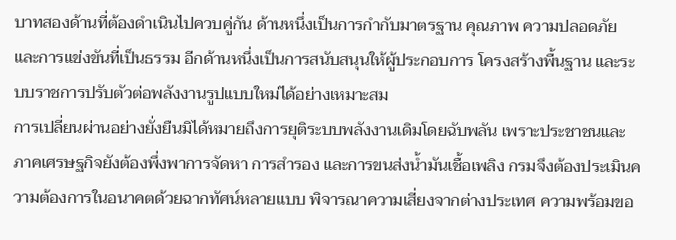บาทสองด้านที่ต้องดำเนินไปควบคู่กัน ด้านหนึ่งเป็นการกำกับมาตรฐาน คุณภาพ ความปลอดภัย และการแข่งขันที่เป็นธรรม อีกด้านหนึ่งเป็นการสนับสนุนให้ผู้ประกอบการ โครงสร้างพื้นฐาน และระบบราชการปรับตัวต่อพลังงานรูปแบบใหม่ได้อย่างเหมาะสม
การเปลี่ยนผ่านอย่างยั่งยืนมิได้หมายถึงการยุติระบบพลังงานเดิมโดยฉับพลัน เพราะประชาชนและภาคเศรษฐกิจยังต้องพึ่งพาการจัดหา การสำรอง และการขนส่งน้ำมันเชื้อเพลิง กรมจึงต้องประเมินความต้องการในอนาคตด้วยฉากทัศน์หลายแบบ พิจารณาความเสี่ยงจากต่างประเทศ ความพร้อมขอ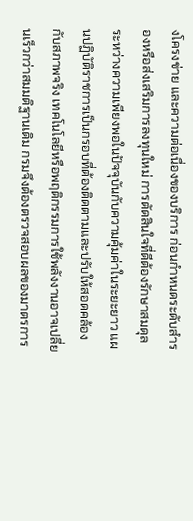งโครงข่าย และความต่อเนื่องของบริการ ก่อนกำหนดระดับสำรองหรือส่งเสริมการลงทุนใหม่ การตัดสินใจที่ดีต้องรักษาสมดุลระหว่างความเพียงพอในปัจจุบันกับความคุ้มค่าในระยะยาว แผนปฏิบัติราชการเป็นกรอบที่ต้องติดตามและปรับให้สอดคล้องกับสภาพจริง เทคโนโลยีหรือพฤติกรรมการใช้พลังงานอาจเปลี่ยนเร็วกว่าสมมติฐานเดิม กรมจึงต้องตรวจสอบผลของมาตรการ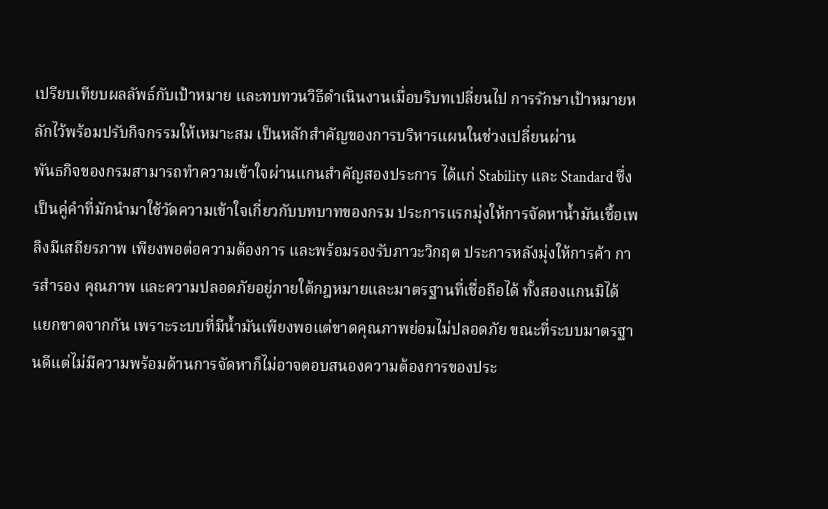เปรียบเทียบผลลัพธ์กับเป้าหมาย และทบทวนวิธีดำเนินงานเมื่อบริบทเปลี่ยนไป การรักษาเป้าหมายหลักไว้พร้อมปรับกิจกรรมให้เหมาะสม เป็นหลักสำคัญของการบริหารแผนในช่วงเปลี่ยนผ่าน
พันธกิจของกรมสามารถทำความเข้าใจผ่านแกนสำคัญสองประการ ได้แก่ Stability และ Standard ซึ่งเป็นคู่คำที่มักนำมาใช้วัดความเข้าใจเกี่ยวกับบทบาทของกรม ประการแรกมุ่งให้การจัดหาน้ำมันเชื้อเพลิงมีเสถียรภาพ เพียงพอต่อความต้องการ และพร้อมรองรับภาวะวิกฤต ประการหลังมุ่งให้การค้า การสำรอง คุณภาพ และความปลอดภัยอยู่ภายใต้กฎหมายและมาตรฐานที่เชื่อถือได้ ทั้งสองแกนมิได้แยกขาดจากกัน เพราะระบบที่มีน้ำมันเพียงพอแต่ขาดคุณภาพย่อมไม่ปลอดภัย ขณะที่ระบบมาตรฐานดีแต่ไม่มีความพร้อมด้านการจัดหาก็ไม่อาจตอบสนองความต้องการของประ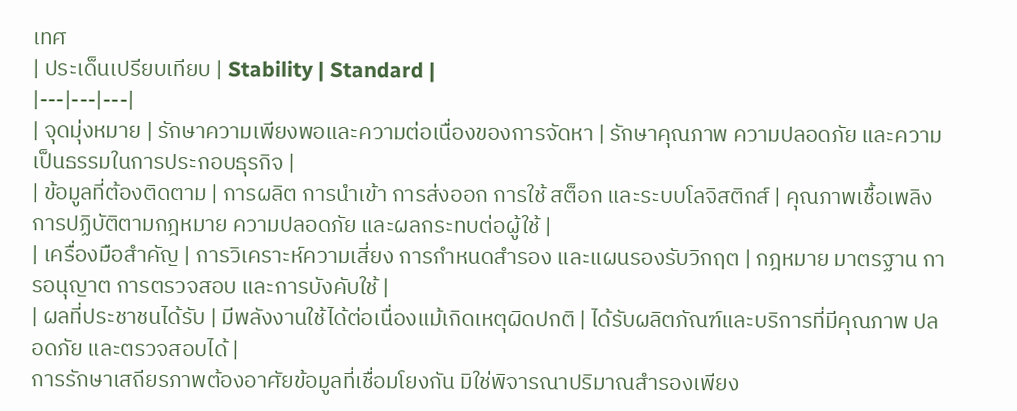เทศ
| ประเด็นเปรียบเทียบ | Stability | Standard |
|---|---|---|
| จุดมุ่งหมาย | รักษาความเพียงพอและความต่อเนื่องของการจัดหา | รักษาคุณภาพ ความปลอดภัย และความเป็นธรรมในการประกอบธุรกิจ |
| ข้อมูลที่ต้องติดตาม | การผลิต การนำเข้า การส่งออก การใช้ สต็อก และระบบโลจิสติกส์ | คุณภาพเชื้อเพลิง การปฏิบัติตามกฎหมาย ความปลอดภัย และผลกระทบต่อผู้ใช้ |
| เครื่องมือสำคัญ | การวิเคราะห์ความเสี่ยง การกำหนดสำรอง และแผนรองรับวิกฤต | กฎหมาย มาตรฐาน การอนุญาต การตรวจสอบ และการบังคับใช้ |
| ผลที่ประชาชนได้รับ | มีพลังงานใช้ได้ต่อเนื่องแม้เกิดเหตุผิดปกติ | ได้รับผลิตภัณฑ์และบริการที่มีคุณภาพ ปลอดภัย และตรวจสอบได้ |
การรักษาเสถียรภาพต้องอาศัยข้อมูลที่เชื่อมโยงกัน มิใช่พิจารณาปริมาณสำรองเพียง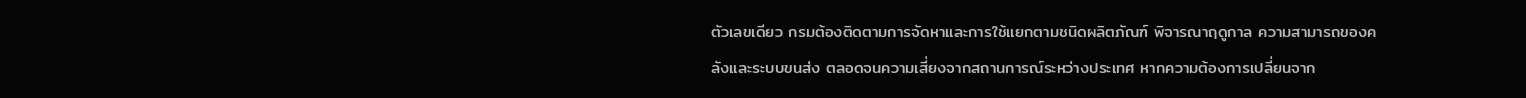ตัวเลขเดียว กรมต้องติดตามการจัดหาและการใช้แยกตามชนิดผลิตภัณฑ์ พิจารณาฤดูกาล ความสามารถของคลังและระบบขนส่ง ตลอดจนความเสี่ยงจากสถานการณ์ระหว่างประเทศ หากความต้องการเปลี่ยนจาก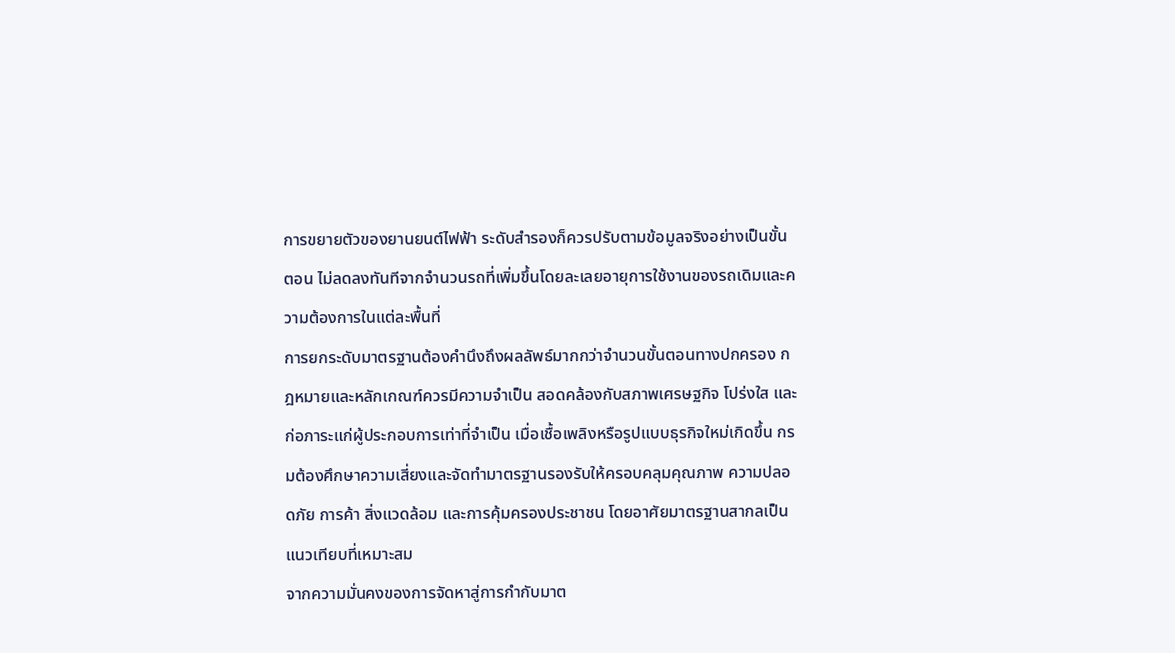การขยายตัวของยานยนต์ไฟฟ้า ระดับสำรองก็ควรปรับตามข้อมูลจริงอย่างเป็นขั้นตอน ไม่ลดลงทันทีจากจำนวนรถที่เพิ่มขึ้นโดยละเลยอายุการใช้งานของรถเดิมและความต้องการในแต่ละพื้นที่
การยกระดับมาตรฐานต้องคำนึงถึงผลลัพธ์มากกว่าจำนวนขั้นตอนทางปกครอง กฎหมายและหลักเกณฑ์ควรมีความจำเป็น สอดคล้องกับสภาพเศรษฐกิจ โปร่งใส และก่อภาระแก่ผู้ประกอบการเท่าที่จำเป็น เมื่อเชื้อเพลิงหรือรูปแบบธุรกิจใหม่เกิดขึ้น กรมต้องศึกษาความเสี่ยงและจัดทำมาตรฐานรองรับให้ครอบคลุมคุณภาพ ความปลอดภัย การค้า สิ่งแวดล้อม และการคุ้มครองประชาชน โดยอาศัยมาตรฐานสากลเป็นแนวเทียบที่เหมาะสม
จากความมั่นคงของการจัดหาสู่การกำกับมาต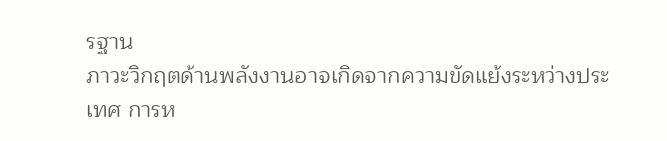รฐาน
ภาวะวิกฤตด้านพลังงานอาจเกิดจากความขัดแย้งระหว่างประเทศ การห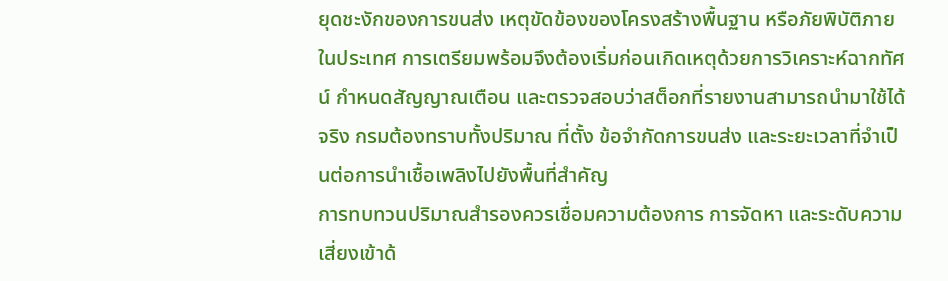ยุดชะงักของการขนส่ง เหตุขัดข้องของโครงสร้างพื้นฐาน หรือภัยพิบัติภายในประเทศ การเตรียมพร้อมจึงต้องเริ่มก่อนเกิดเหตุด้วยการวิเคราะห์ฉากทัศน์ กำหนดสัญญาณเตือน และตรวจสอบว่าสต็อกที่รายงานสามารถนำมาใช้ได้จริง กรมต้องทราบทั้งปริมาณ ที่ตั้ง ข้อจำกัดการขนส่ง และระยะเวลาที่จำเป็นต่อการนำเชื้อเพลิงไปยังพื้นที่สำคัญ
การทบทวนปริมาณสำรองควรเชื่อมความต้องการ การจัดหา และระดับความเสี่ยงเข้าด้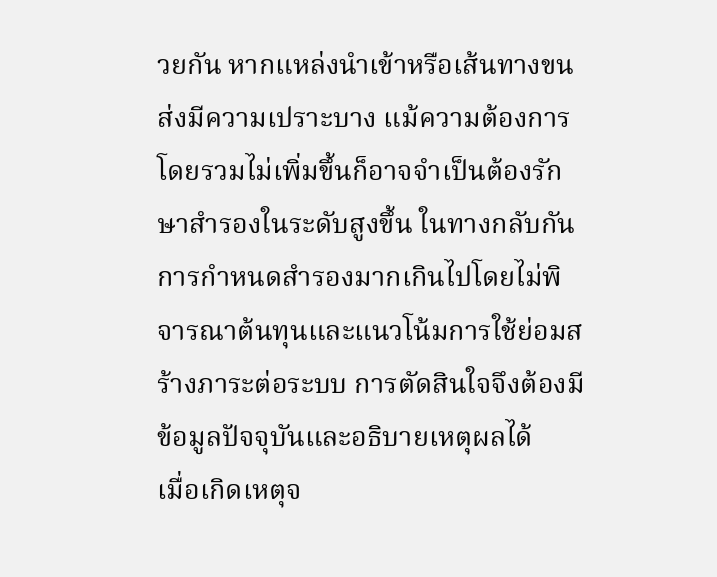วยกัน หากแหล่งนำเข้าหรือเส้นทางขนส่งมีความเปราะบาง แม้ความต้องการโดยรวมไม่เพิ่มขึ้นก็อาจจำเป็นต้องรักษาสำรองในระดับสูงขึ้น ในทางกลับกัน การกำหนดสำรองมากเกินไปโดยไม่พิจารณาต้นทุนและแนวโน้มการใช้ย่อมสร้างภาระต่อระบบ การตัดสินใจจึงต้องมีข้อมูลปัจจุบันและอธิบายเหตุผลได้
เมื่อเกิดเหตุจ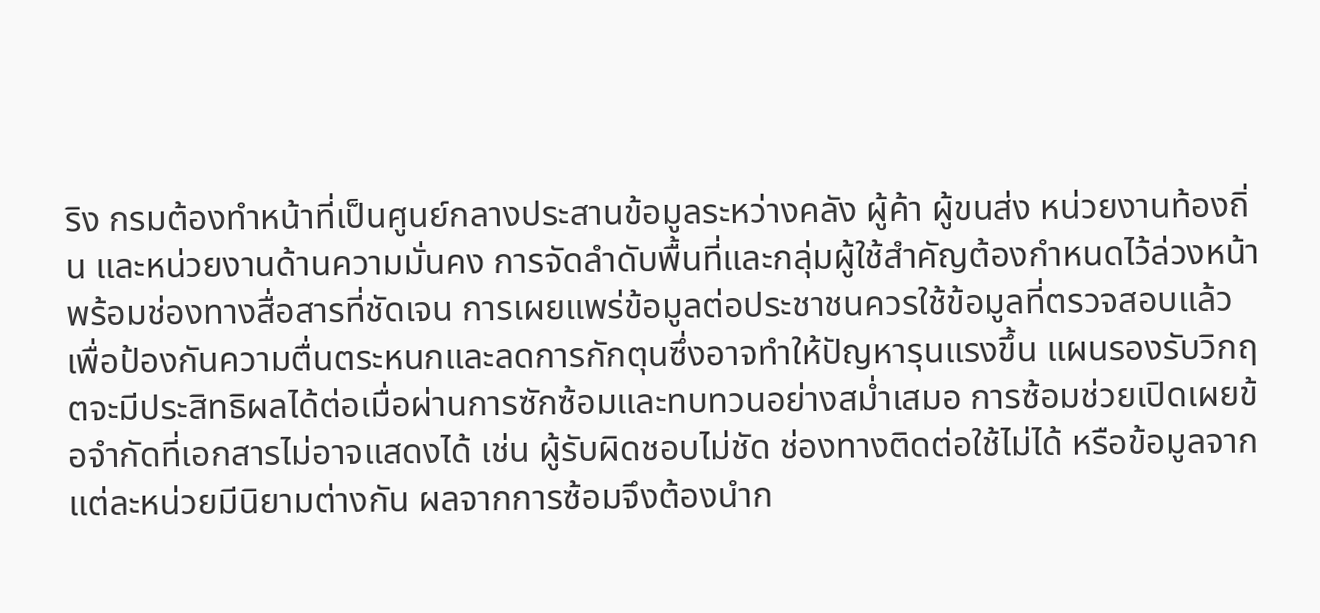ริง กรมต้องทำหน้าที่เป็นศูนย์กลางประสานข้อมูลระหว่างคลัง ผู้ค้า ผู้ขนส่ง หน่วยงานท้องถิ่น และหน่วยงานด้านความมั่นคง การจัดลำดับพื้นที่และกลุ่มผู้ใช้สำคัญต้องกำหนดไว้ล่วงหน้า พร้อมช่องทางสื่อสารที่ชัดเจน การเผยแพร่ข้อมูลต่อประชาชนควรใช้ข้อมูลที่ตรวจสอบแล้ว เพื่อป้องกันความตื่นตระหนกและลดการกักตุนซึ่งอาจทำให้ปัญหารุนแรงขึ้น แผนรองรับวิกฤตจะมีประสิทธิผลได้ต่อเมื่อผ่านการซักซ้อมและทบทวนอย่างสม่ำเสมอ การซ้อมช่วยเปิดเผยข้อจำกัดที่เอกสารไม่อาจแสดงได้ เช่น ผู้รับผิดชอบไม่ชัด ช่องทางติดต่อใช้ไม่ได้ หรือข้อมูลจากแต่ละหน่วยมีนิยามต่างกัน ผลจากการซ้อมจึงต้องนำก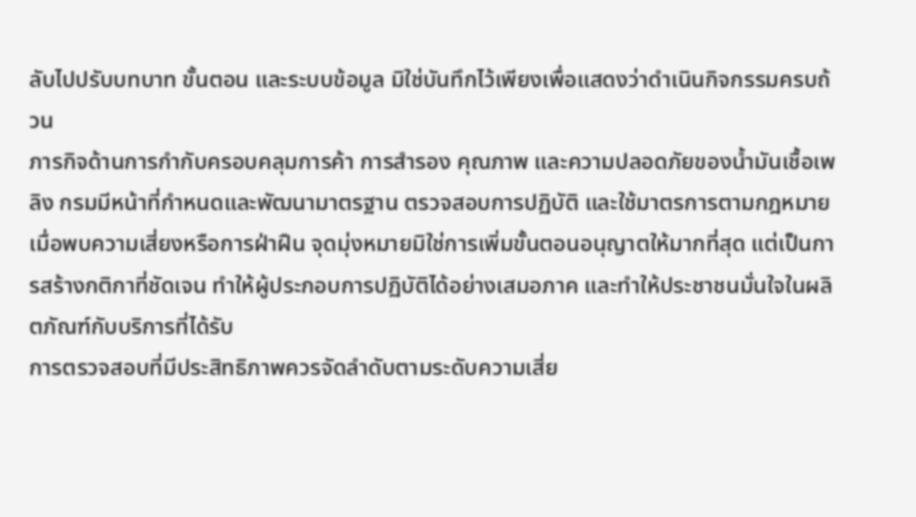ลับไปปรับบทบาท ขั้นตอน และระบบข้อมูล มิใช่บันทึกไว้เพียงเพื่อแสดงว่าดำเนินกิจกรรมครบถ้วน
ภารกิจด้านการกำกับครอบคลุมการค้า การสำรอง คุณภาพ และความปลอดภัยของน้ำมันเชื้อเพลิง กรมมีหน้าที่กำหนดและพัฒนามาตรฐาน ตรวจสอบการปฏิบัติ และใช้มาตรการตามกฎหมายเมื่อพบความเสี่ยงหรือการฝ่าฝืน จุดมุ่งหมายมิใช่การเพิ่มขั้นตอนอนุญาตให้มากที่สุด แต่เป็นการสร้างกติกาที่ชัดเจน ทำให้ผู้ประกอบการปฏิบัติได้อย่างเสมอภาค และทำให้ประชาชนมั่นใจในผลิตภัณฑ์กับบริการที่ได้รับ
การตรวจสอบที่มีประสิทธิภาพควรจัดลำดับตามระดับความเสี่ย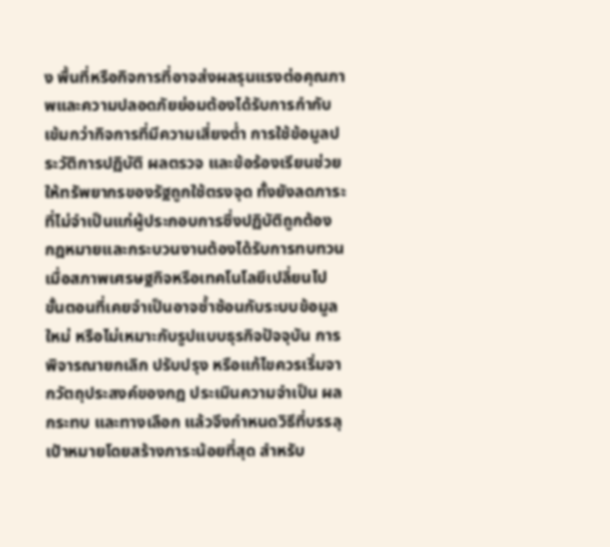ง พื้นที่หรือกิจการที่อาจส่งผลรุนแรงต่อคุณภาพและความปลอดภัยย่อมต้องได้รับการกำกับเข้มกว่ากิจการที่มีความเสี่ยงต่ำ การใช้ข้อมูลประวัติการปฏิบัติ ผลตรวจ และข้อร้องเรียนช่วยให้ทรัพยากรของรัฐถูกใช้ตรงจุด ทั้งยังลดภาระที่ไม่จำเป็นแก่ผู้ประกอบการซึ่งปฏิบัติถูกต้อง
กฎหมายและกระบวนงานต้องได้รับการทบทวนเมื่อสภาพเศรษฐกิจหรือเทคโนโลยีเปลี่ยนไป ขั้นตอนที่เคยจำเป็นอาจซ้ำซ้อนกับระบบข้อมูลใหม่ หรือไม่เหมาะกับรูปแบบธุรกิจปัจจุบัน การพิจารณายกเลิก ปรับปรุง หรือแก้ไขควรเริ่มจากวัตถุประสงค์ของกฎ ประเมินความจำเป็น ผลกระทบ และทางเลือก แล้วจึงกำหนดวิธีที่บรรลุเป้าหมายโดยสร้างภาระน้อยที่สุด สำหรับ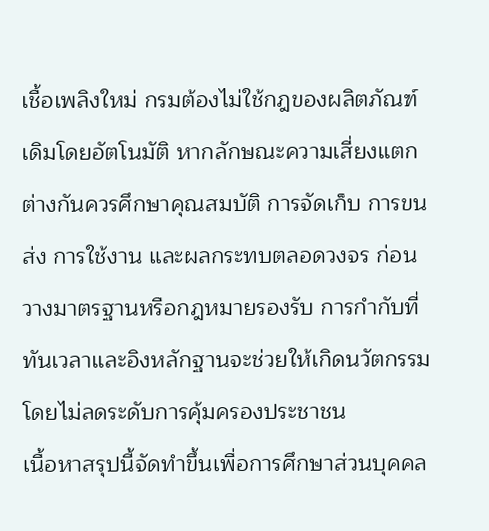เชื้อเพลิงใหม่ กรมต้องไม่ใช้กฎของผลิตภัณฑ์เดิมโดยอัตโนมัติ หากลักษณะความเสี่ยงแตกต่างกันควรศึกษาคุณสมบัติ การจัดเก็บ การขนส่ง การใช้งาน และผลกระทบตลอดวงจร ก่อนวางมาตรฐานหรือกฎหมายรองรับ การกำกับที่ทันเวลาและอิงหลักฐานจะช่วยให้เกิดนวัตกรรมโดยไม่ลดระดับการคุ้มครองประชาชน
เนื้อหาสรุปนี้จัดทำขึ้นเพื่อการศึกษาส่วนบุคคล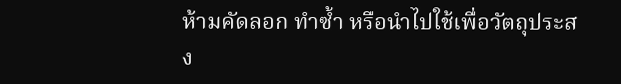ห้ามคัดลอก ทำซ้ำ หรือนำไปใช้เพื่อวัตถุประสง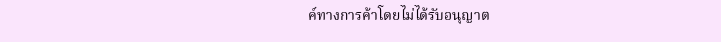ค์ทางการค้าโดยไม่ได้รับอนุญาต